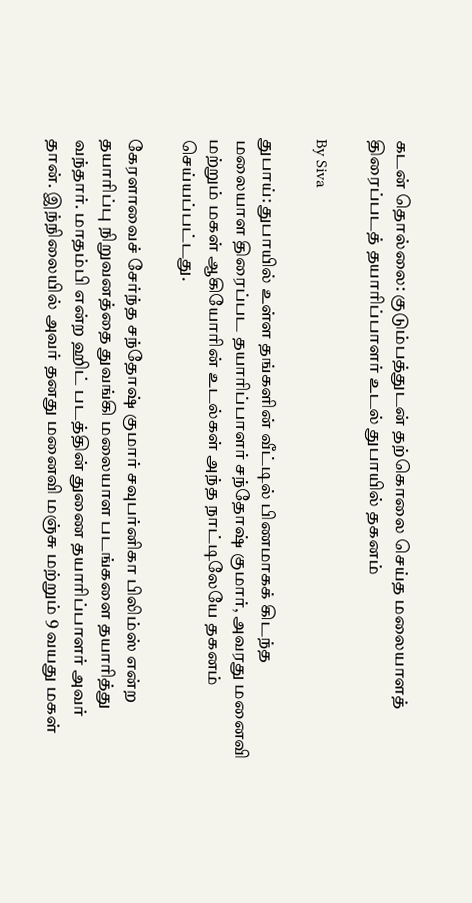கடன் தொல்லை: குடும்பத்துடன் தற்கொலை செய்த மலையாளத் திரைப்படத் தயாரிப்பாளர் உடல் துபாயில் தகனம்

By Siva

துபாய்: துபாயில் உள்ள தங்களின் வீட்டில் பிணமாகக் கிடந்த மலையாள திரைப்பட தயாரிப்பாளர் சந்தோஷ் குமார், அவரது மனைவி மற்றும் மகள் ஆகியோரின் உடல்கள் அந்த நாட்டிலேயே தகனம் செய்யப்பட்டது.

கேரளாவைச் சேர்ந்த சந்தோஷ் குமார் சவுபர்னிகா பிலிம்ஸ் என்ற தயாரிப்பு நிறுவனத்தை துவங்கி மலையாள படங்களை தயாரித்து வந்தார். மாதம்பி என்ற ஹிட் படத்தின் துணை தயாரிப்பாளர் அவர் தான். இந்நிலையில் அவர் தனது மனைவி மஞ்சு மற்றும் 9 வயது மகள்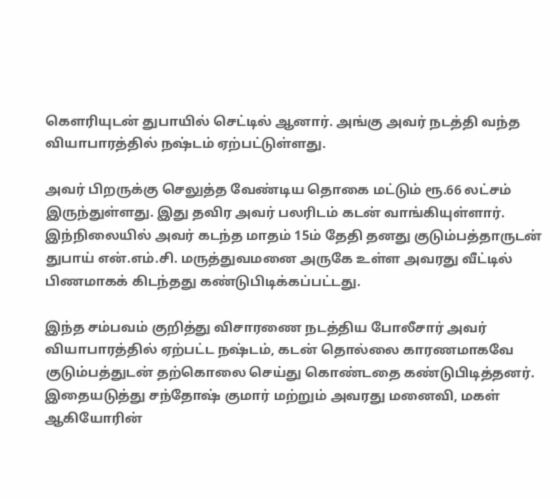கௌரியுடன் துபாயில் செட்டில் ஆனார். அங்கு அவர் நடத்தி வந்த வியாபாரத்தில் நஷ்டம் ஏற்பட்டுள்ளது.

அவர் பிறருக்கு செலுத்த வேண்டிய தொகை மட்டும் ரூ.66 லட்சம் இருந்துள்ளது. இது தவிர அவர் பலரிடம் கடன் வாங்கியுள்ளார். இந்நிலையில் அவர் கடந்த மாதம் 15ம் தேதி தனது குடும்பத்தாருடன் துபாய் என்.எம்.சி. மருத்துவமனை அருகே உள்ள அவரது வீட்டில் பிணமாகக் கிடந்தது கண்டுபிடிக்கப்பட்டது.

இந்த சம்பவம் குறித்து விசாரணை நடத்திய போலீசார் அவர் வியாபாரத்தில் ஏற்பட்ட நஷ்டம், கடன் தொல்லை காரணமாகவே குடும்பத்துடன் தற்கொலை செய்து கொண்டதை கண்டுபிடித்தனர். இதையடுத்து சந்தோஷ் குமார் மற்றும் அவரது மனைவி, மகள் ஆகியோரின்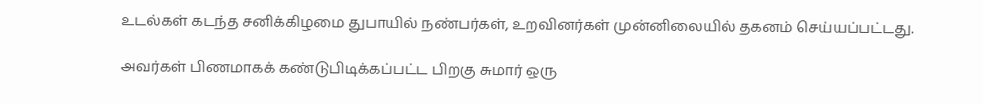உடல்கள் கடந்த சனிக்கிழமை துபாயில் நண்பர்கள், உறவினர்கள் முன்னிலையில் தகனம் செய்யப்பட்டது.

அவர்கள் பிணமாகக் கண்டுபிடிக்கப்பட்ட பிறகு சுமார் ஒரு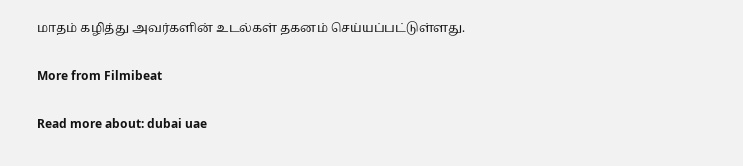மாதம் கழித்து அவர்களின் உடல்கள் தகனம் செய்யப்பட்டுள்ளது.

More from Filmibeat

Read more about: dubai uae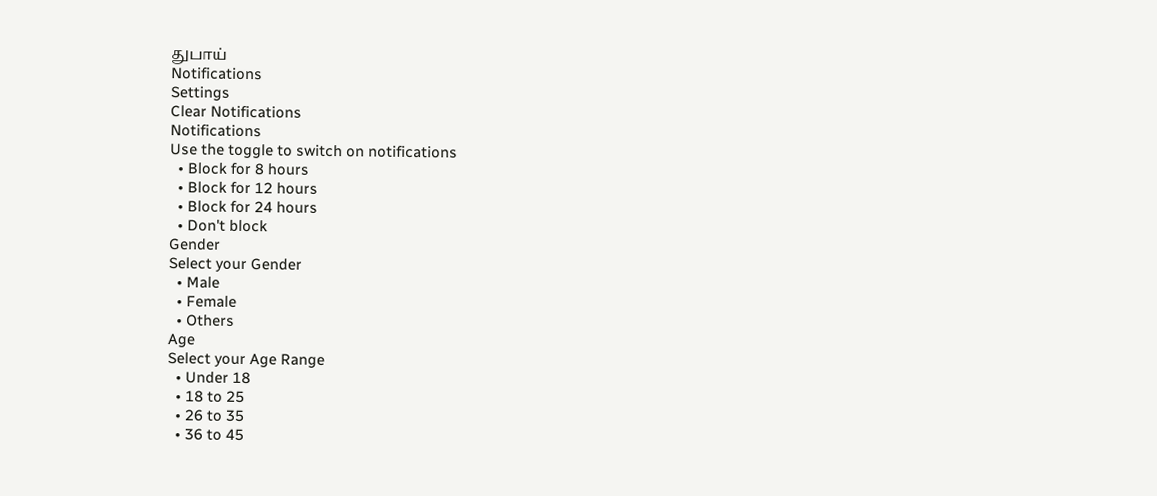துபாய்
Notifications
Settings
Clear Notifications
Notifications
Use the toggle to switch on notifications
  • Block for 8 hours
  • Block for 12 hours
  • Block for 24 hours
  • Don't block
Gender
Select your Gender
  • Male
  • Female
  • Others
Age
Select your Age Range
  • Under 18
  • 18 to 25
  • 26 to 35
  • 36 to 45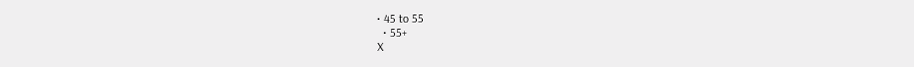• 45 to 55
  • 55+
X